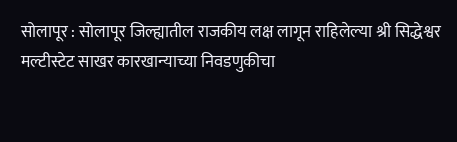सोलापूर : सोलापूर जिल्ह्यातील राजकीय लक्ष लागून राहिलेल्या श्री सिद्धेश्वर मल्टीस्टेट साखर कारखान्याच्या निवडणुकीचा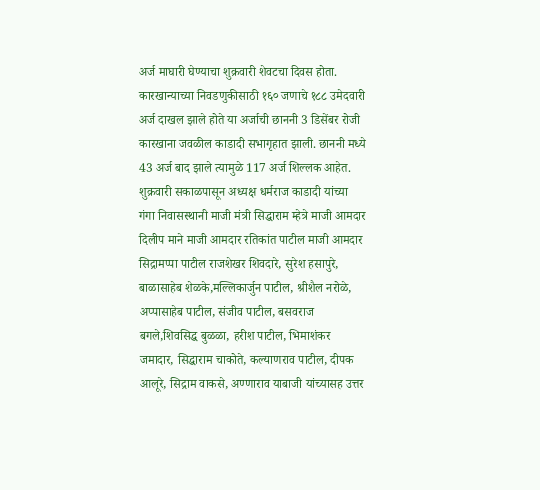अर्ज माघारी घेण्याचा शुक्रवारी शेवटचा दिवस होता. कारखान्याच्या निवडणुकीसाठी १६० जणाचे १८८ उमेदवारी अर्ज दाखल झाले होते या अर्जाची छाननी 3 डिसेंबर रोजी कारखाना जवळील काडादी सभागृहात झाली. छाननी मध्ये 43 अर्ज बाद झाले त्यामुळे 117 अर्ज शिल्लक आहेत.
शुक्रवारी सकाळपासून अध्यक्ष धर्मराज काडादी यांच्या गंगा निवासस्थानी माजी मंत्री सिद्धाराम म्हेत्रे माजी आमदार दिलीप माने माजी आमदार रतिकांत पाटील माजी आमदार सिद्रामप्पा पाटील राजशेखर शिवदारे, सुरेश हसापुरे, बाळासाहेब शेळके,मल्लिकार्जुन पाटील, श्रीशैल नरोळे, अप्पासाहेब पाटील, संजीव पाटील, बसवराज बगले,शिवसिद्ध बुळळा, हरीश पाटील, भिमाशंकर जमादार, सिद्धाराम चाकोते, कल्याणराव पाटील, दीपक आलूरे, सिद्राम वाकसे, अण्णाराव याबाजी यांच्यासह उत्तर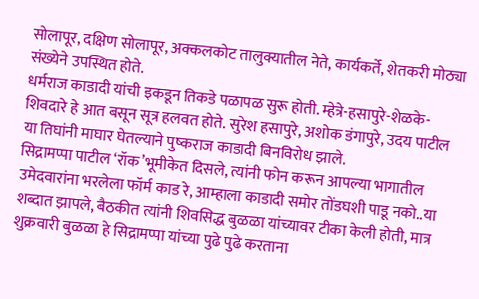सोलापूर, दक्षिण सोलापूर, अक्कलकोट तालुक्यातील नेते, कार्यकर्ते, शेतकरी मोठ्या संख्येने उपस्थित होते.
धर्मराज काडादी यांची इकडून तिकडे पळापळ सुरू होती. म्हेत्रे-हसापुरे-शेळके-शिवदारे हे आत बसून सूत्र हलवत होते. सुरेश हसापुरे, अशोक डंगापुरे, उदय पाटील या तिघांनी माघार घेतल्याने पुष्कराज काडादी बिनविरोध झाले.
सिद्रामप्पा पाटील ‘रॉक’भूमीकेत दिसले, त्यांनी फोन करून आपल्या भागातील उमेदवारांना भरलेला फॉर्म काड रे, आम्हाला काडादी समोर तोंडघशी पाडू नको..या शब्दात झापले, बैठकीत त्यांनी शिवसिद्ध बुळळा यांच्यावर टीका केली होती, मात्र शुक्रवारी बुळळा हे सिद्रामप्पा यांच्या पुढे पुढे करताना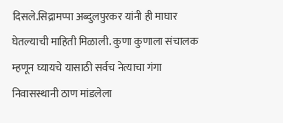दिसले.सिद्रामप्पा अब्दुलपुरकर यांनी ही माघार घेतल्याची माहिती मिळाली. कुणा कुणाला संचालक म्हणून घ्यायचे यासाठी सर्वच नेत्याचा गंगा निवासस्थानी ठाण मांडलेला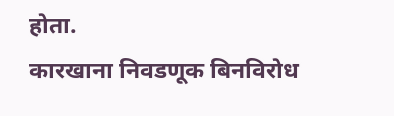होता.
कारखाना निवडणूक बिनविरोध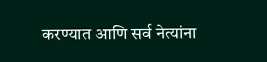करण्यात आणि सर्व नेत्यांना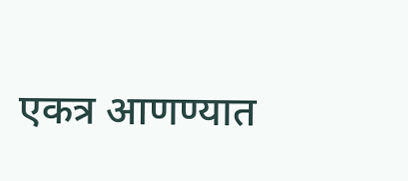एकत्र आणण्यात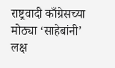राष्ट्रवादी काँग्रेसच्या मोठ्या ‘साहेबांनी’ लक्ष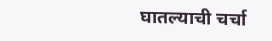घातल्याची चर्चा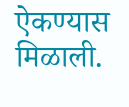ऐकण्यास मिळाली.